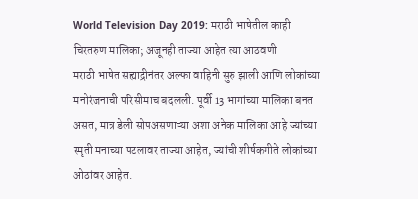World Television Day 2019: मराठी भाषेतील काही चिरतरुण मालिका; अजूनही ताज्या आहेत त्या आठवणी
मराठी भाषेत सह्याद्रीनंतर अल्फा वाहिनी सुरु झाली आणि लोकांच्या मनोरंजनाची परिसीमाच बदलली. पूर्वी 13 भागांच्या मालिका बनत असत, मात्र डेली सोपअसणाऱ्या अशा अनेक मालिका आहे ज्यांच्या स्मृती मनाच्या पटलावर ताज्या आहेत, ज्यांची शीर्षकगीते लोकांच्या ओठांवर आहेत.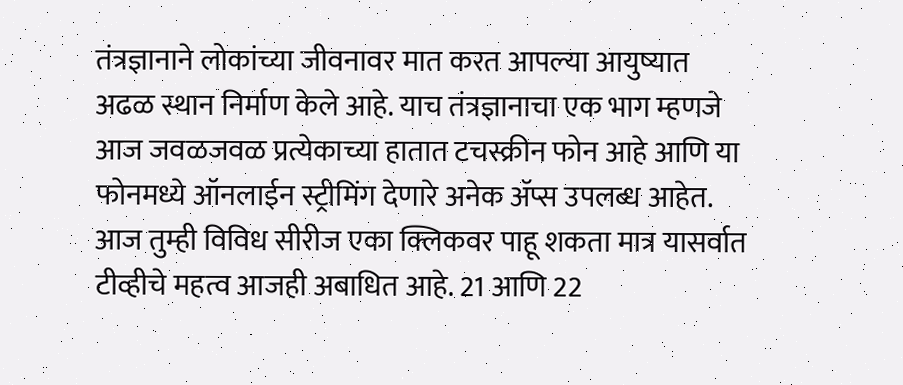तंत्रज्ञानाने लोकांच्या जीवनावर मात करत आपल्या आयुष्यात अढळ स्थान निर्माण केले आहे. याच तंत्रज्ञानाचा एक भाग म्हणजे आज जवळजवळ प्रत्येकाच्या हातात टचस्क्रीन फोन आहे आणि या फोनमध्ये ऑनलाईन स्ट्रीमिंग देणारे अनेक ॲप्स उपलब्ध आहेत. आज तुम्ही विविध सीरीज एका क्लिकवर पाहू शकता मात्र यासर्वात टीव्हीचे महत्व आजही अबाधित आहे. 21 आणि 22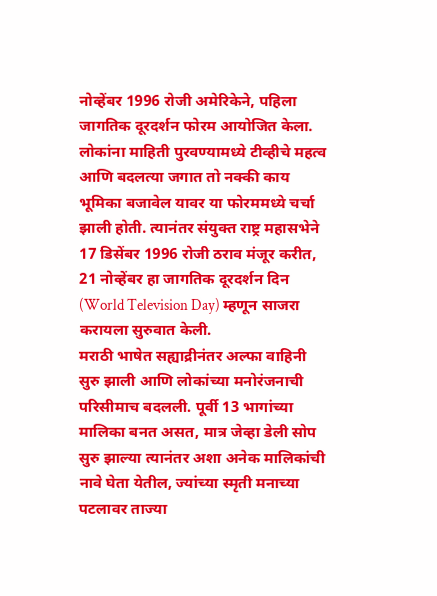नोव्हेंबर 1996 रोजी अमेरिकेने, पहिला जागतिक दूरदर्शन फोरम आयोजित केला. लोकांना माहिती पुरवण्यामध्ये टीव्हीचे महत्व आणि बदलत्या जगात तो नक्की काय भूमिका बजावेल यावर या फोरममध्ये चर्चा झाली होती. त्यानंतर संयुक्त राष्ट्र महासभेने 17 डिसेंबर 1996 रोजी ठराव मंजूर करीत, 21 नोव्हेंबर हा जागतिक दूरदर्शन दिन (World Television Day) म्हणून साजरा करायला सुरुवात केली.
मराठी भाषेत सह्याद्रीनंतर अल्फा वाहिनी सुरु झाली आणि लोकांच्या मनोरंजनाची परिसीमाच बदलली. पूर्वी 13 भागांच्या मालिका बनत असत, मात्र जेव्हा डेली सोप सुरु झाल्या त्यानंतर अशा अनेक मालिकांची नावे घेता येतील, ज्यांच्या स्मृती मनाच्या पटलावर ताज्या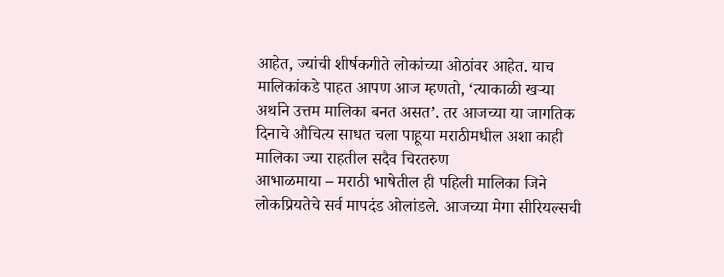आहेत, ज्यांची शीर्षकगीते लोकांच्या ओठांवर आहेत. याच मालिकांकडे पाहत आपण आज म्हणतो, ‘त्याकाळी खऱ्या अर्थाने उत्तम मालिका बनत असत’. तर आजच्या या जागतिक दिनाचे औचित्य साधत चला पाहूया मराठीमधील अशा काही मालिका ज्या राहतील सदैव चिरतरुण
आभाळमाया – मराठी भाषेतील ही पहिली मालिका जिने लोकप्रियतेचे सर्व मापदंड ओलांडले. आजच्या मेगा सीरियल्सची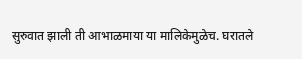सुरुवात झाली ती आभाळमाया या मालिकेमुळेच. घरातले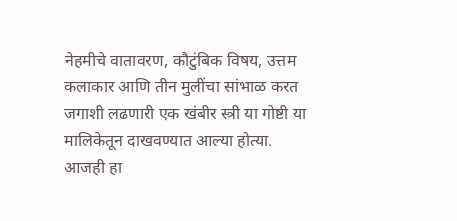नेहमीचे वातावरण, कौटुंबिक विषय, उत्तम कलाकार आणि तीन मुलींचा सांभाळ करत जगाशी लढणारी एक खंबीर स्त्री या गोष्टी या मालिकेतून दाखवण्यात आल्या होत्या. आजही हा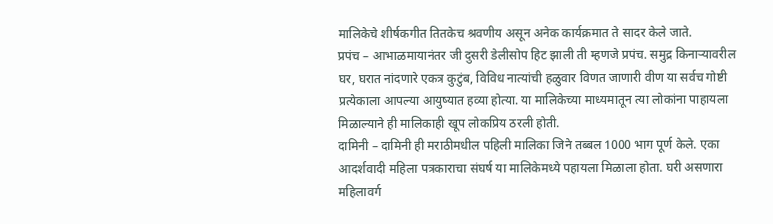मालिकेचे शीर्षकगीत तितकेच श्रवणीय असून अनेक कार्यक्रमात ते सादर केले जाते.
प्रपंच – आभाळमायानंतर जी दुसरी डेलीसोप हिट झाली ती म्हणजे प्रपंच. समुद्र किनाऱ्यावरील घर, घरात नांदणारे एकत्र कुटुंब, विविध नात्यांची हळुवार विणत जाणारी वीण या सर्वच गोष्टी प्रत्येकाला आपल्या आयुष्यात हव्या होत्या. या मालिकेच्या माध्यमातून त्या लोकांना पाहायला मिळाल्याने ही मालिकाही खूप लोकप्रिय ठरली होती.
दामिनी – दामिनी ही मराठीमधील पहिली मालिका जिने तब्बल 1000 भाग पूर्ण केले. एका आदर्शवादी महिला पत्रकाराचा संघर्ष या मालिकेमध्ये पहायला मिळाला होता. घरी असणारा महिलावर्ग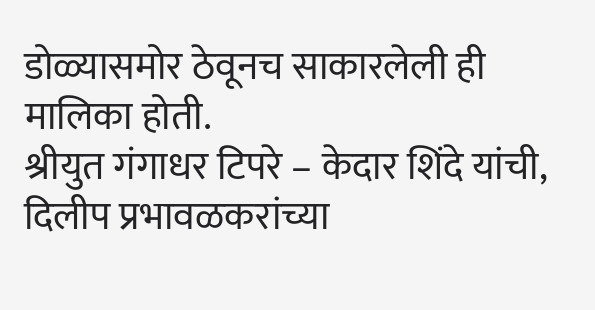डोळ्यासमोर ठेवूनच साकारलेली ही मालिका होती.
श्रीयुत गंगाधर टिपरे – केदार शिंदे यांची, दिलीप प्रभावळकरांच्या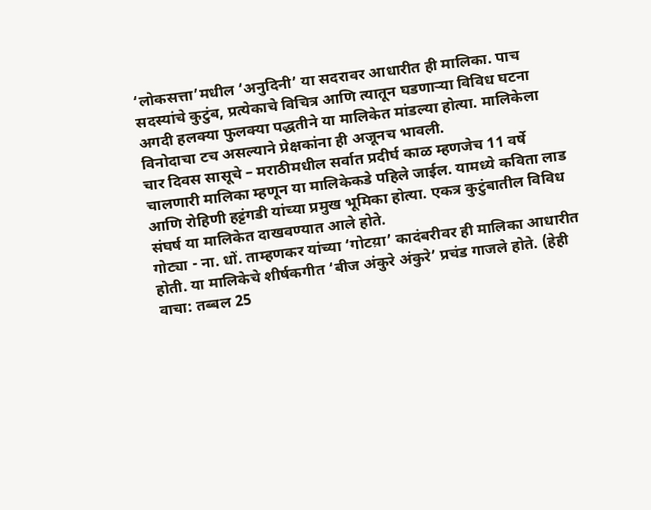‘लोकसत्ता’मधील ‘अनुदिनी’ या सदरावर आधारीत ही मालिका. पाच सदस्यांचे कुटुंब, प्रत्येकाचे विचित्र आणि त्यातून घडणाऱ्या विविध घटना अगदी हलक्या फुलक्या पद्धतीने या मालिकेत मांडल्या होत्या. मालिकेला विनोदाचा टच असल्याने प्रेक्षकांना ही अजूनच भावली.
चार दिवस सासूचे – मराठीमधील सर्वात प्रदीर्घ काळ म्हणजेच 11 वर्षे चालणारी मालिका म्हणून या मालिकेकडे पहिले जाईल. यामध्ये कविता लाड आणि रोहिणी हट्टंगडी यांच्या प्रमुख भूमिका होत्या. एकत्र कुटुंबातील विविध संघर्ष या मालिकेत दाखवण्यात आले होते.
गोट्या - ना. धों. ताम्हणकर यांच्या ‘गोटय़ा’ कादंबरीवर ही मालिका आधारीत होती. या मालिकेचे शीर्षकगीत ‘बीज अंकुरे अंकुरे’ प्रचंड गाजले होते. (हेही वाचा: तब्बल 25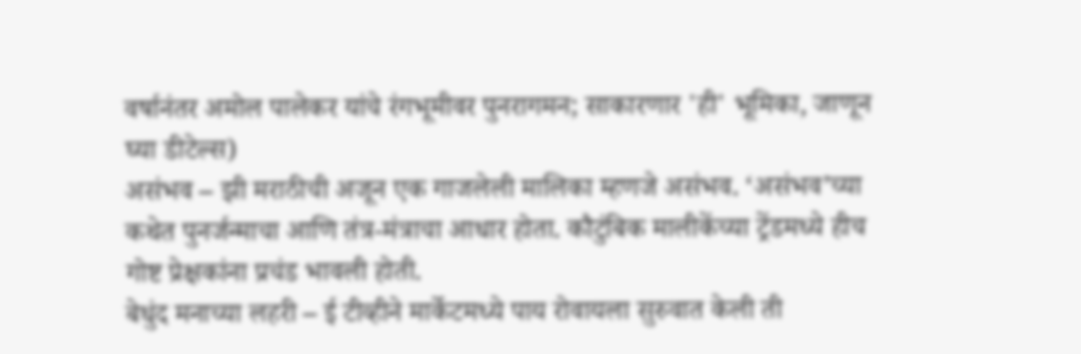वर्षानंतर अमोल पालेकर यांचे रंगभूमीवर पुनरागमन; साकारणार 'ही' भूमिका, जाणून घ्या डीटेल्स)
असंभव – झी मराठीची अजून एक गाजलेली मालिका म्हणजे असंभव. ‘असंभव’च्या कथेत पुनर्जन्माचा आणि तंत्र-मंत्राचा आधार होता. कौटुंबिक मालीकेंच्या ट्रेंडमध्ये हीच गोष्ट प्रेक्षकांना प्रचंड भावली होती.
बेधुंद मनाच्या लहरी – ई टीव्हीने मार्केटमध्ये पाय रोवायला सुरुवात केली ती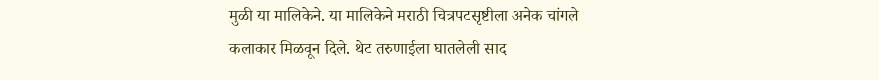मुळी या मालिकेने. या मालिकेने मराठी चित्रपटसृष्टीला अनेक चांगले कलाकार मिळवून दिले. थेट तरुणाईला घातलेली साद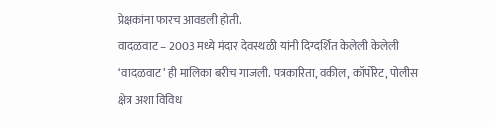प्रेक्षकांना फारच आवडली होती.
वादळवाट – 2003 मध्ये मंदार देवस्थळी यांनी दिग्दर्शित केलेली केलेली ‘वादळवाट’ ही मालिका बरीच गाजली. पत्रकारिता, वकील, कॉर्पोरेट, पोलीस क्षेत्र अशा विविध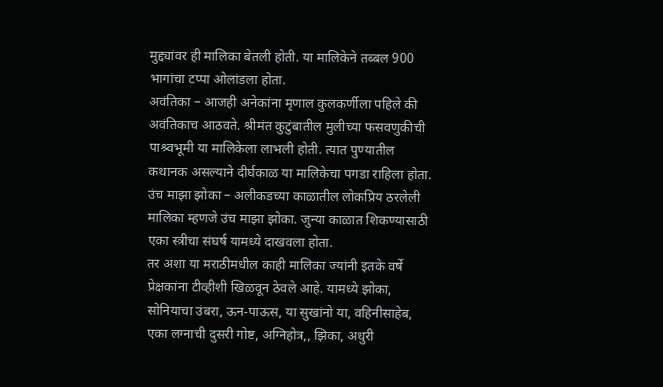मुद्द्यांवर ही मालिका बेतली होती. या मालिकेने तब्बल 900 भागांचा टप्पा ओलांडला होता.
अवंतिका – आजही अनेकांना मृणाल कुलकर्णीला पहिले की अवंतिकाच आठवते. श्रीमंत कुटुंबातील मुलीच्या फसवणुकीची पाश्र्वभूमी या मालिकेला लाभली होती. त्यात पुण्यातील कथानक असल्याने दीर्घकाळ या मालिकेचा पगडा राहिला होता.
उंच माझा झोका – अलीकडच्या काळातील लोकप्रिय ठरलेली मालिका म्हणजे उंच माझा झोका. जुन्या काळात शिकण्यासाठी एका स्त्रीचा संघर्ष यामध्ये दाखवला होता.
तर अशा या मराठीमधील काही मालिका ज्यांनी इतके वर्षे प्रेक्षकांना टीव्हीशी खिळवून ठेवले आहे. यामध्ये झोका, सोनियाचा उंबरा, ऊन-पाऊस, या सुखांनो या, वहिनीसाहेब, एका लग्नाची दुसरी गोष्ट, अग्निहोत्र,, झिका, अधुरी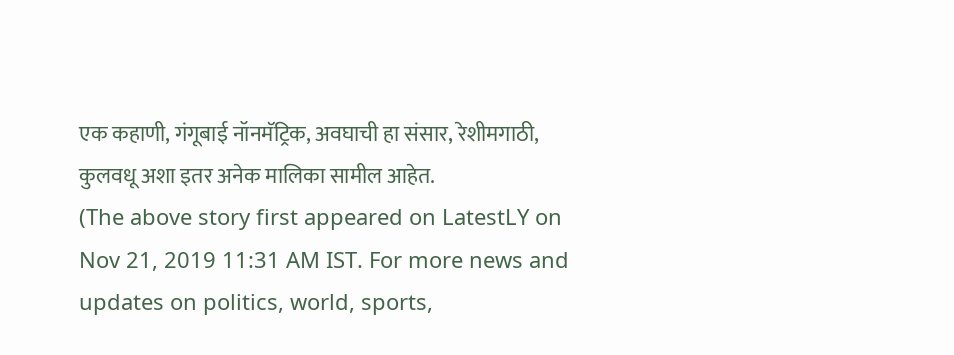एक कहाणी, गंगूबाई नॉनमॅट्रिक, अवघाची हा संसार, रेशीमगाठी, कुलवधू अशा इतर अनेक मालिका सामील आहेत.
(The above story first appeared on LatestLY on Nov 21, 2019 11:31 AM IST. For more news and updates on politics, world, sports,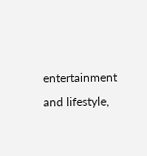entertainment and lifestyle,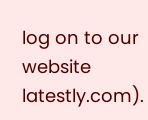log on to our website latestly.com).